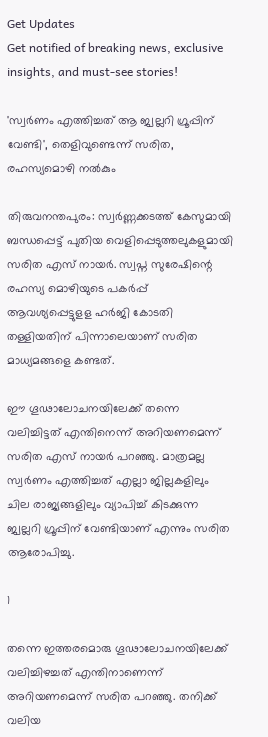Get Updates
Get notified of breaking news, exclusive insights, and must-see stories!

'സ്വർണം എത്തിച്ചത് ആ ജ്വല്ലറി ഗ്രൂപ്പിന് വേണ്ടി', തെളിവുണ്ടെന്ന് സരിത, രഹസ്യമൊഴി നൽകും

തിരുവനന്തപുരം: സ്വർണ്ണക്കടത്ത് കേസുമായി ബന്ധപ്പെട്ട് പുതിയ വെളിപ്പെടുത്തലുകളുമായി സരിത എസ് നായർ. സ്വപ്ന സുരേഷിന്റെ രഹസ്യ മൊഴിയുടെ പകർപ്പ് ആവശ്യപ്പെട്ടുളള ഹർജി കോടതി തള്ളിയതിന് പിന്നാലെയാണ് സരിത മാധ്യമങ്ങളെ കണ്ടത്.

ഈ ഗൂഢാലോചനയിലേക്ക് തന്നെ വലിച്ചിട്ടത് എന്തിനെന്ന് അറിയണമെന്ന് സരിത എസ് നായർ പറഞ്ഞു. മാത്രമല്ല സ്വർണം എത്തിച്ചത് എല്ലാ ജില്ലകളിലും ചില രാജ്യങ്ങളിലും വ്യാപിച്ച് കിടക്കുന്ന ജ്വല്ലറി ഗ്രൂപ്പിന് വേണ്ടിയാണ് എന്നും സരിത ആരോപിച്ചു.

1

തന്നെ ഇത്തരമൊരു ഗൂഢാലോചനയിലേക്ക് വലിച്ചിഴച്ചത് എന്തിനാണെന്ന് അറിയണമെന്ന് സരിത പറഞ്ഞു. തനിക്ക് വലിയ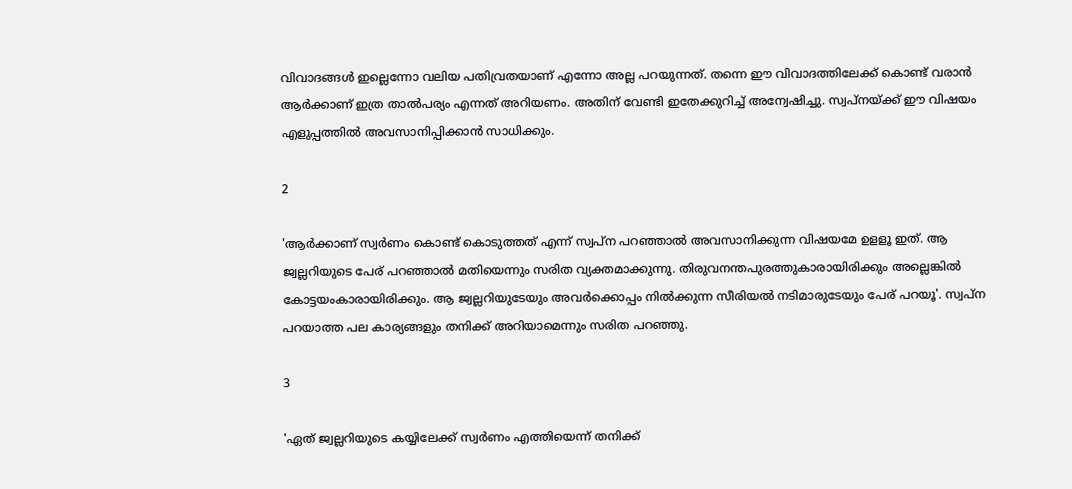വിവാദങ്ങള്‍ ഇല്ലെന്നോ വലിയ പതിവ്രതയാണ് എന്നോ അല്ല പറയുന്നത്. തന്നെ ഈ വിവാദത്തിലേക്ക് കൊണ്ട് വരാന്‍ ആര്‍ക്കാണ് ഇത്ര താല്‍പര്യം എന്നത് അറിയണം. അതിന് വേണ്ടി ഇതേക്കുറിച്ച് അന്വേഷിച്ചു. സ്വപ്‌നയ്ക്ക് ഈ വിഷയം എളുപ്പത്തില്‍ അവസാനിപ്പിക്കാന്‍ സാധിക്കും.

2

'ആര്‍ക്കാണ് സ്വര്‍ണം കൊണ്ട് കൊടുത്തത് എന്ന് സ്വപ്ന പറഞ്ഞാല്‍ അവസാനിക്കുന്ന വിഷയമേ ഉളളൂ ഇത്. ആ ജ്വല്ലറിയുടെ പേര് പറഞ്ഞാല്‍ മതിയെന്നും സരിത വ്യക്തമാക്കുന്നു. തിരുവനന്തപുരത്തുകാരായിരിക്കും അല്ലെങ്കില്‍ കോട്ടയംകാരായിരിക്കും. ആ ജ്വല്ലറിയുടേയും അവര്‍ക്കൊപ്പം നില്‍ക്കുന്ന സീരിയല്‍ നടിമാരുടേയും പേര് പറയൂ'. സ്വപ്‌ന പറയാത്ത പല കാര്യങ്ങളും തനിക്ക് അറിയാമെന്നും സരിത പറഞ്ഞു.

3

'ഏത് ജ്വല്ലറിയുടെ കയ്യിലേക്ക് സ്വര്‍ണം എത്തിയെന്ന് തനിക്ക്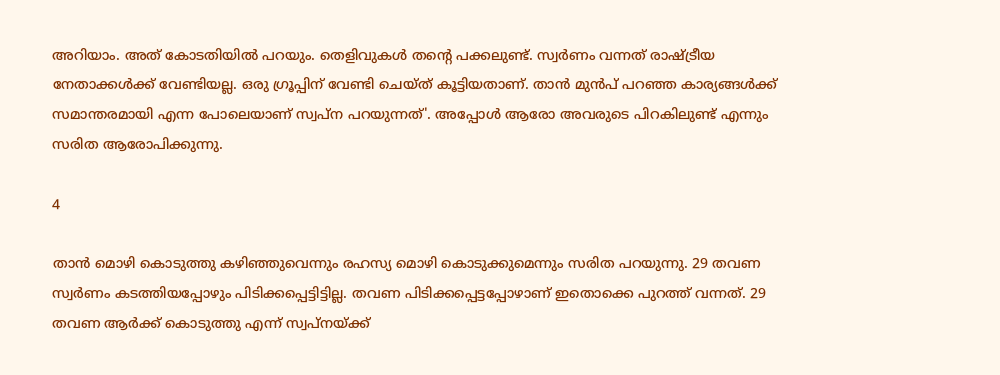അറിയാം. അത് കോടതിയില്‍ പറയും. തെളിവുകള്‍ തന്റെ പക്കലുണ്ട്. സ്വര്‍ണം വന്നത് രാഷ്ട്രീയ നേതാക്കള്‍ക്ക് വേണ്ടിയല്ല. ഒരു ഗ്രൂപ്പിന് വേണ്ടി ചെയ്ത് കൂട്ടിയതാണ്. താന്‍ മുന്‍പ് പറഞ്ഞ കാര്യങ്ങള്‍ക്ക് സമാന്തരമായി എന്ന പോലെയാണ് സ്വപ്‌ന പറയുന്നത്'. അപ്പോള്‍ ആരോ അവരുടെ പിറകിലുണ്ട് എന്നും സരിത ആരോപിക്കുന്നു.

4

താന്‍ മൊഴി കൊടുത്തു കഴിഞ്ഞുവെന്നും രഹസ്യ മൊഴി കൊടുക്കുമെന്നും സരിത പറയുന്നു. 29 തവണ സ്വര്‍ണം കടത്തിയപ്പോഴും പിടിക്കപ്പെട്ടിട്ടില്ല. തവണ പിടിക്കപ്പെട്ടപ്പോഴാണ് ഇതൊക്കെ പുറത്ത് വന്നത്. 29 തവണ ആര്‍ക്ക് കൊടുത്തു എന്ന് സ്വപ്‌നയ്ക്ക്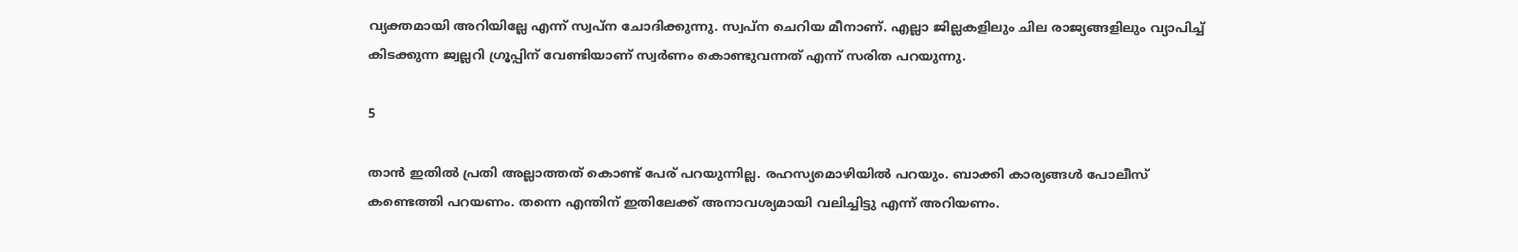വ്യക്തമായി അറിയില്ലേ എന്ന് സ്വപ്ന ചോദിക്കുന്നു. സ്വപ്‌ന ചെറിയ മീനാണ്. എല്ലാ ജില്ലകളിലും ചില രാജ്യങ്ങളിലും വ്യാപിച്ച് കിടക്കുന്ന ജ്വല്ലറി ഗ്രൂപ്പിന് വേണ്ടിയാണ് സ്വര്‍ണം കൊണ്ടുവന്നത് എന്ന് സരിത പറയുന്നു.

5

താന്‍ ഇതില്‍ പ്രതി അല്ലാത്തത് കൊണ്ട് പേര് പറയുന്നില്ല. രഹസ്യമൊഴിയില്‍ പറയും. ബാക്കി കാര്യങ്ങള്‍ പോലീസ് കണ്ടെത്തി പറയണം. തന്നെ എന്തിന് ഇതിലേക്ക് അനാവശ്യമായി വലിച്ചിട്ടു എന്ന് അറിയണം.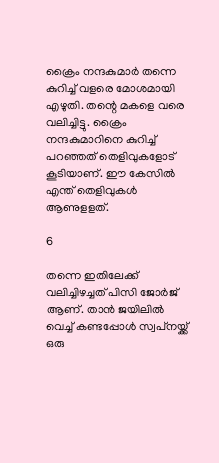ക്രൈം നന്ദകുമാര്‍ തന്നെ കുറിച്ച് വളരെ മോശമായി എഴുതി. തന്റെ മകളെ വരെ വലിച്ചിട്ടു. ക്രൈം നന്ദകുമാറിനെ കുറിച്ച് പറഞ്ഞത് തെളിവുകളോട് കൂടിയാണ്. ഈ കേസില്‍ എന്ത് തെളിവുകള്‍ ആണുളളത്.

6

തന്നെ ഇതിലേക്ക് വലിച്ചിഴച്ചത് പിസി ജോര്‍ജ് ആണ്. താന്‍ ജയിലില്‍ വെച്ച് കണ്ടപ്പോള്‍ സ്വപ്‌നയ്ക്ക് ഒരു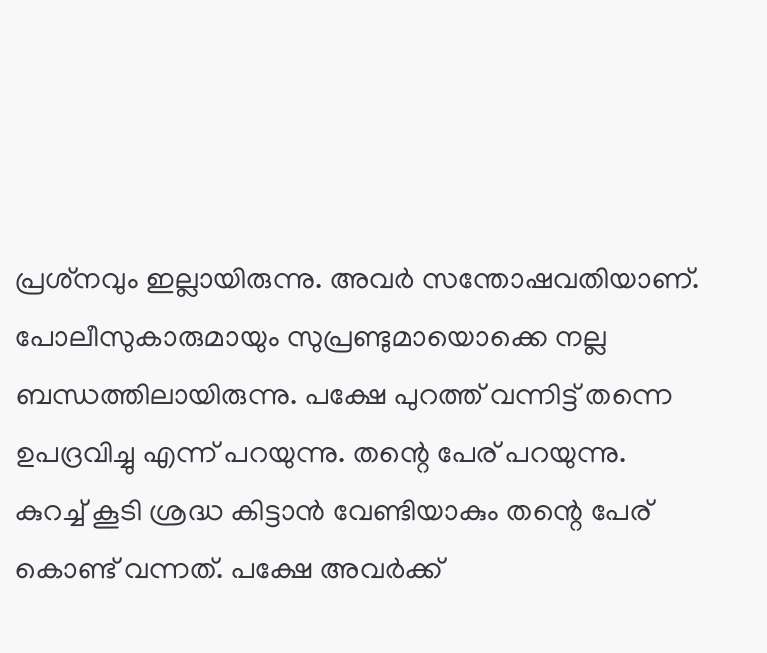പ്രശ്‌നവും ഇല്ലായിരുന്നു. അവര്‍ സന്തോഷവതിയാണ്. പോലീസുകാരുമായും സുപ്രണ്ടുമായൊക്കെ നല്ല ബന്ധത്തിലായിരുന്നു. പക്ഷേ പുറത്ത് വന്നിട്ട് തന്നെ ഉപദ്രവിച്ചു എന്ന് പറയുന്നു. തന്റെ പേര് പറയുന്നു. കുറച്ച് കൂടി ശ്രദ്ധ കിട്ടാന്‍ വേണ്ടിയാകും തന്റെ പേര് കൊണ്ട് വന്നത്. പക്ഷേ അവര്‍ക്ക്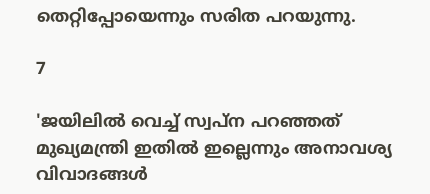തെറ്റിപ്പോയെന്നും സരിത പറയുന്നു.

7

'ജയിലില്‍ വെച്ച് സ്വപ്‌ന പറഞ്ഞത് മുഖ്യമന്ത്രി ഇതില്‍ ഇല്ലെന്നും അനാവശ്യ വിവാദങ്ങള്‍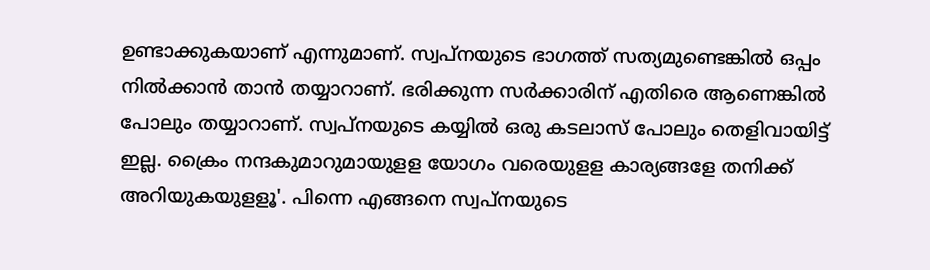ഉണ്ടാക്കുകയാണ് എന്നുമാണ്. സ്വപ്‌നയുടെ ഭാഗത്ത് സത്യമുണ്ടെങ്കില്‍ ഒപ്പം നില്‍ക്കാന്‍ താന്‍ തയ്യാറാണ്. ഭരിക്കുന്ന സര്‍ക്കാരിന് എതിരെ ആണെങ്കില്‍ പോലും തയ്യാറാണ്. സ്വപ്‌നയുടെ കയ്യില്‍ ഒരു കടലാസ് പോലും തെളിവായിട്ട് ഇല്ല. ക്രൈം നന്ദകുമാറുമായുളള യോഗം വരെയുളള കാര്യങ്ങളേ തനിക്ക് അറിയുകയുളളൂ'. പിന്നെ എങ്ങനെ സ്വപ്‌നയുടെ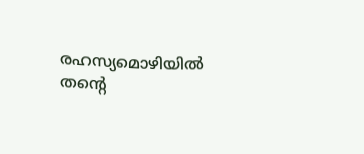രഹസ്യമൊഴിയില്‍ തന്റെ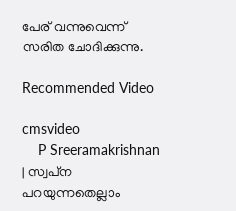പേര് വന്നുവെന്ന് സരിത ചോദിക്കുന്നു.

Recommended Video

cmsvideo
    P Sreeramakrishnan | സ്വപ്‌ന പറയുന്നതെല്ലാം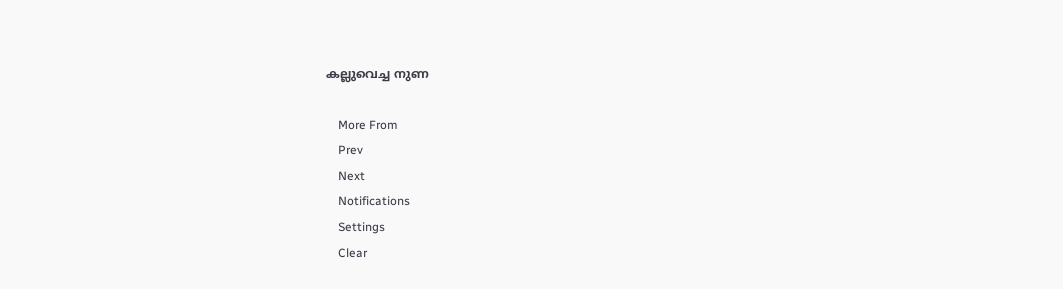കല്ലുവെച്ച നുണ

    More From
    Prev
    Next
    Notifications
    Settings
    Clear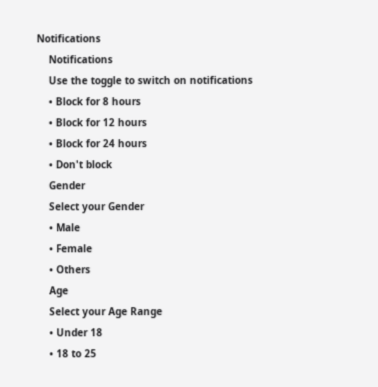Notifications
    Notifications
    Use the toggle to switch on notifications
    • Block for 8 hours
    • Block for 12 hours
    • Block for 24 hours
    • Don't block
    Gender
    Select your Gender
    • Male
    • Female
    • Others
    Age
    Select your Age Range
    • Under 18
    • 18 to 25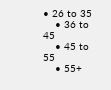• 26 to 35
    • 36 to 45
    • 45 to 55
    • 55+